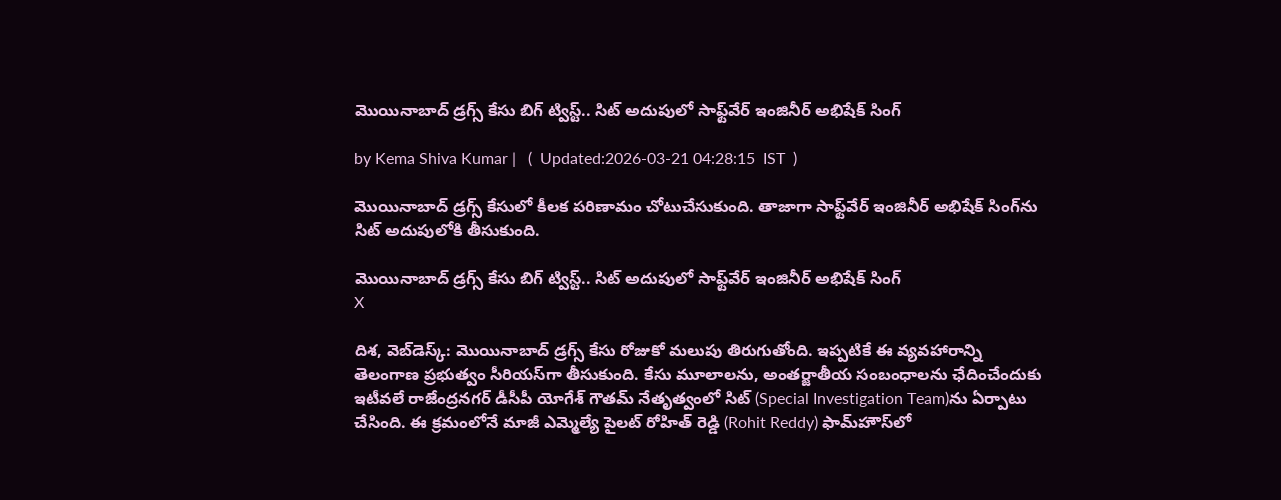మొయినాబాద్ డ్రగ్స్ కేసు బిగ్ ట్విస్ట్.. సిట్ అదుపులో సాఫ్ట్‌వేర్ ఇంజినీర్ అభిషేక్ సింగ్

by Kema Shiva Kumar |   (  Updated:2026-03-21 04:28:15  IST  )

మొయినాబాద్ డ్రగ్స్ కేసులో కీలక పరిణామం చోటుచేసుకుంది. తాజాగా సాఫ్ట్‌వేర్ ఇంజినీర్ అభిషేక్ సింగ్‌ను సిట్ అదుపులోకి తీసుకుంది.

మొయినాబాద్ డ్రగ్స్ కేసు బిగ్ ట్విస్ట్.. సిట్ అదుపులో సాఫ్ట్‌వేర్ ఇంజినీర్ అభిషేక్ సింగ్
X

దిశ, వెబ్‌డెస్క్: మొయినాబాద్ డ్రగ్స్ కేసు రోజుకో మలుపు తిరుగుతోంది. ఇప్పటికే ఈ వ్యవహారాన్ని తెలంగాణ ప్రభుత్వం సీరియస్‌గా తీసుకుంది. కేసు మూలాలను, అంతర్జాతీయ సంబంధాలను ఛేదించేందుకు ఇటీవలే రాజేంద్రనగర్ డీసీపీ యోగేశ్ గౌతమ్ నేతృత్వంలో సిట్ (Special Investigation Team)ను ఏర్పాటు చేసింది. ఈ క్రమంలోనే మాజీ ఎమ్మెల్యే పైలట్ రోహిత్ రెడ్డి (Rohit Reddy) ఫామ్‌హౌస్‌లో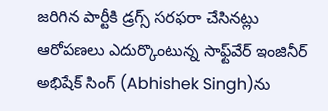జరిగిన పార్టీకి డ్రగ్స్ సరఫరా చేసినట్లు ఆరోపణలు ఎదుర్కొంటున్న సాఫ్ట్‌వేర్ ఇంజినీర్ అభిషేక్ సింగ్‌ (Abhishek Singh)ను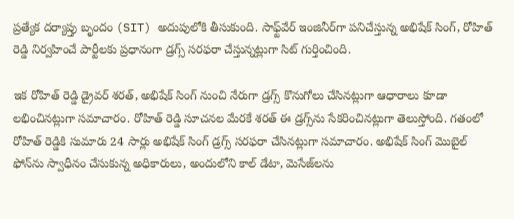ప్రత్యేక దర్యాప్తు బృందం (SIT) అదుపులోకి తీసుకుంది. సాఫ్ట్‌వేర్ ఇంజినీర్‌గా పనిచేస్తున్న అభిషేక్ సింగ్, రోహిత్ రెడ్డి నిర్వహించే పార్టీలకు ప్రధానంగా డ్రగ్స్ సరఫరా చేస్తున్నట్లుగా సిట్ గుర్తించింది.

ఇక రోహిత్ రెడ్డి డ్రైవర్ శరత్, అభిషేక్ సింగ్ నుంచి నేరుగా డ్రగ్స్ కొనుగోలు చేసినట్లుగా ఆధారాలు కూడా లభించినట్లుగా సమాచారం. రోహిత్ రెడ్డి సూచనల మేరకే శరత్ ఈ డ్రగ్స్‌ను సేకరించినట్లుగా తెలుస్తోంది. గతంలో రోహిత్ రెడ్డికి సుమారు 24 సార్లు అభిషేక్ సింగ్ డ్రగ్స్ సరఫరా చేసినట్లుగా సమాచారం. అభిషేక్ సింగ్ మొబైల్ ఫోన్‌ను స్వాధీనం చేసుకున్న అధికారులు, అందులోని కాల్ డేటా, మెసేజ్‌లను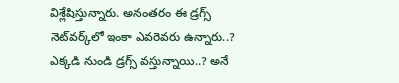విశ్లేషిస్తున్నారు. అనంతరం ఈ డ్రగ్స్ నెట్‌వర్క్‌లో ఇంకా ఎవరెవరు ఉన్నారు..? ఎక్కడి నుండి డ్రగ్స్ వస్తున్నాయి..? అనే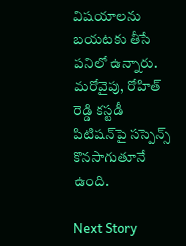విషయాలను బయటకు తీసే పనిలో ఉన్నారు. మరోవైపు, రోహిత్ రెడ్డి కస్టడీ పిటిషన్‌పై సస్పెన్స్ కొనసాగుతూనే ఉంది.

Next Story